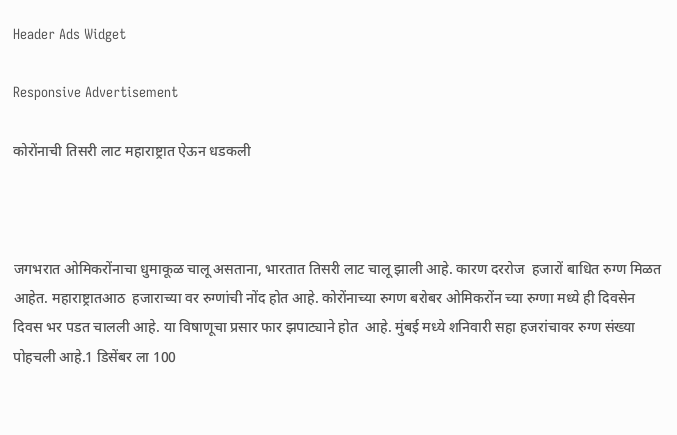Header Ads Widget

Responsive Advertisement

कोरोंनाची तिसरी लाट महाराष्ट्रात ऐऊन धडकली



जगभरात ओमिकरोंनाचा धुमाकूळ चालू असताना, भारतात तिसरी लाट चालू झाली आहे. कारण दररोज  हजारों बाधित रुग्ण मिळत आहेत. महाराष्ट्रातआठ  हजाराच्या वर रुग्णांची नोंद होत आहे. कोरोंनाच्या रुगण बरोबर ओमिकरोंन च्या रुग्णा मध्ये ही दिवसेन दिवस भर पडत चालली आहे. या विषाणूचा प्रसार फार झपाट्याने होत  आहे. मुंबई मध्ये शनिवारी सहा हजरांचावर रुग्ण संख्या पोहचली आहे.1 डिसेंबर ला 100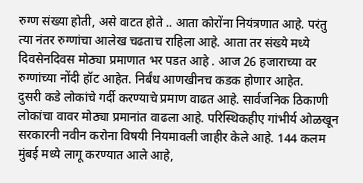रुग्ण संख्या होती, असे वाटत होते .. आता कोरोंना नियंत्रणात आहे. परंतु त्या नंतर रुग्णांचा आलेख चढताच राहिला आहे. आता तर संख्ये मध्ये दिवसेनदिवस मोठ्या प्रमाणात भर पडत आहे . आज 26 हजाराच्या वर रुग्णांच्या नोंदी हॉट आहेत. निर्बंध आणखीनच कडक होणार आहेत.
दुसरी कडे लोकांचे गर्दी करण्याचे प्रमाण वाढत आहे. सार्वजनिक ठिकाणी लोकांचा वावर मोठ्या प्रमानांत वाढला आहे. परिस्थिकहीए गांभीर्य ओळखून सरकारनी नवीन करोना विषयी नियमावली जाहीर केले आहे. 144 कलम मुंबई मध्ये लागू करण्यात आले आहे,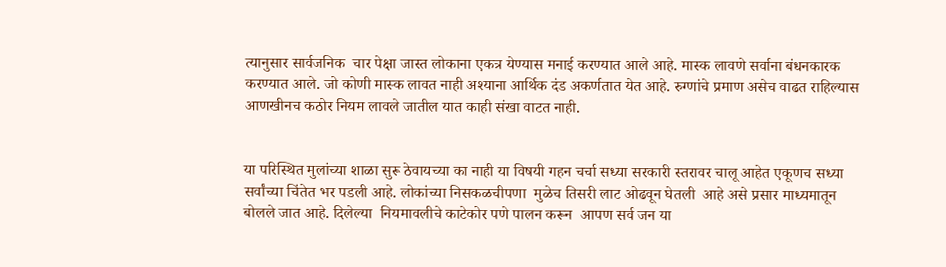त्यानुसार सार्वजनिक  चार पेक्षा जास्त लोकाना एकत्र येण्यास मनाई करण्यात आले आहे. मास्क लावणे सर्वाना बंधनकारक करण्यात आले. जो कोणी मास्क लावत नाही अश्याना आर्थिक दंड अकर्णतात येत आहे. रुग्णांचे प्रमाण असेच वाढत राहिल्यास आणखीनच कठोर नियम लावले जातील यात काही संखा वाटत नाही.


या परिस्थित मुलांच्या शाळा सुरू ठेवायच्या का नाही या विषयी गहन चर्चा सध्या सरकारी स्तरावर चालू आहेत एकूणच सध्या सर्वांच्या चिंतेत भर पडली आहे. लोकांच्या निसकळचीपणा  मुळेच तिसरी लाट ओढवून घेतली  आहे असे प्रसार माध्यमातून बोलले जात आहे. दिलेल्या  नियमावलीचे काटेकोर पणे पालन करून  आपण सर्व जन या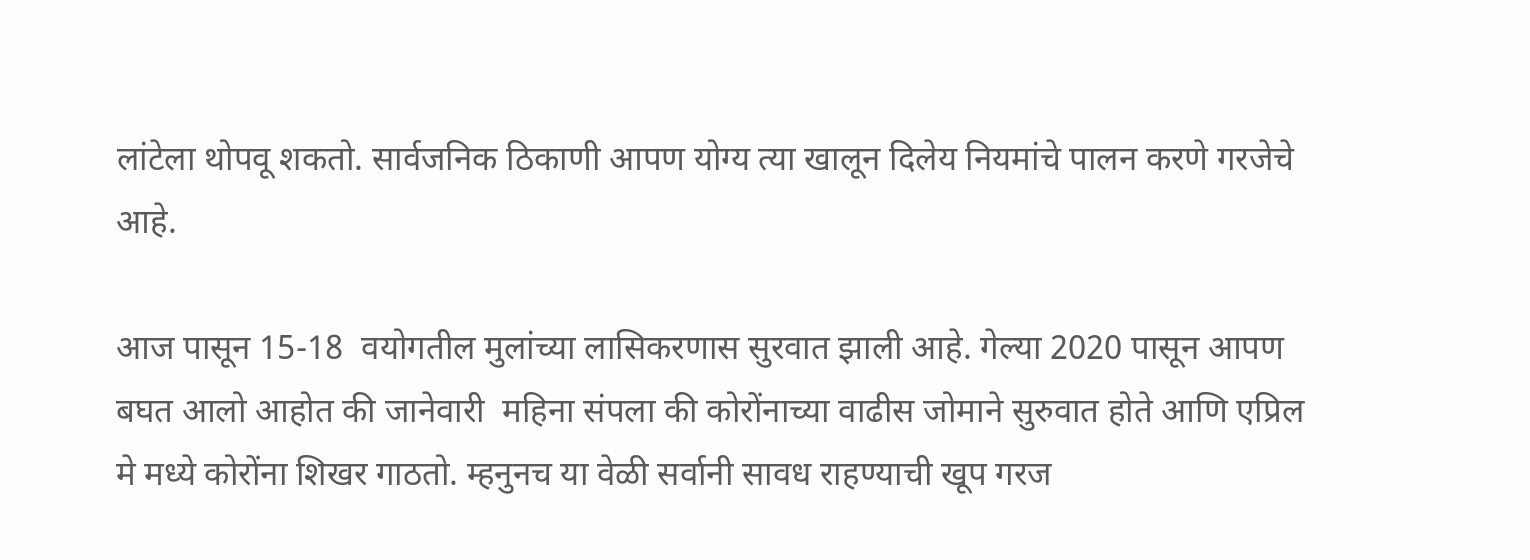लांटेला थोपवू शकतो. सार्वजनिक ठिकाणी आपण योग्य त्या खालून दिलेय नियमांचे पालन करणे गरजेचे आहे.

आज पासून 15-18  वयोगतील मुलांच्या लासिकरणास सुरवात झाली आहे. गेल्या 2020 पासून आपण बघत आलो आहोत की जानेवारी  महिना संपला की कोरोंनाच्या वाढीस जोमाने सुरुवात होते आणि एप्रिल मे मध्ये कोरोंना शिखर गाठतो. म्हनुनच या वेळी सर्वानी सावध राहण्याची खूप गरज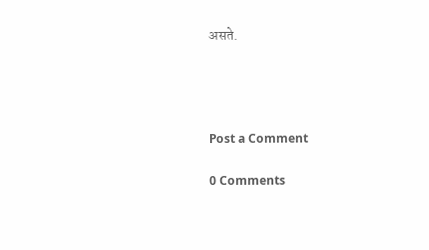असते.




Post a Comment

0 Comments